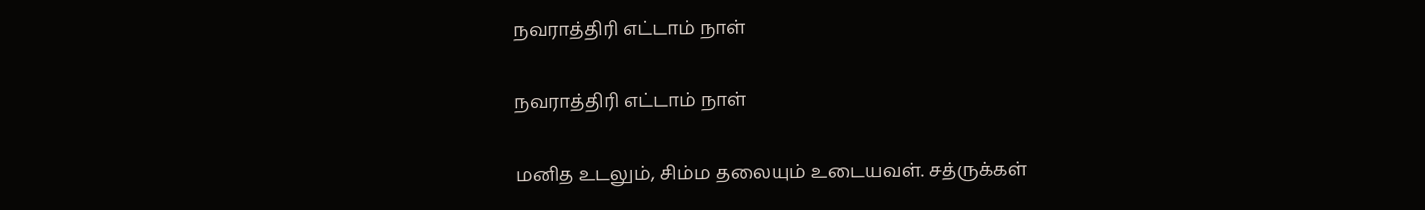நவராத்திரி எட்டாம் நாள்

நவராத்திரி எட்டாம் நாள்

மனித உடலும், சிம்ம தலையும் உடையவள். சத்ருக்கள்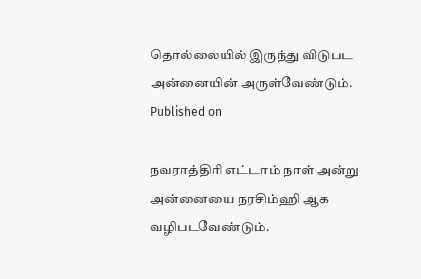தொல்லையில் இருந்து விடுபட அன்னையின் அருள்வேண்டும்.
Published on

நவராத்திரி எட்டாம் நாள் அன்று அன்னையை நரசிம்ஹி ஆக வழிபடவேண்டும்.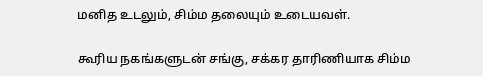மனித உடலும், சிம்ம தலையும் உடையவள்.

கூரிய நகங்களுடன் சங்கு, சக்கர தாரிணியாக சிம்ம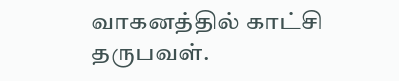வாகனத்தில் காட்சி தருபவள்.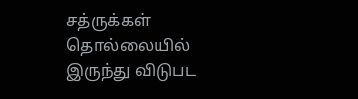சத்ருக்கள் தொல்லையில் இருந்து விடுபட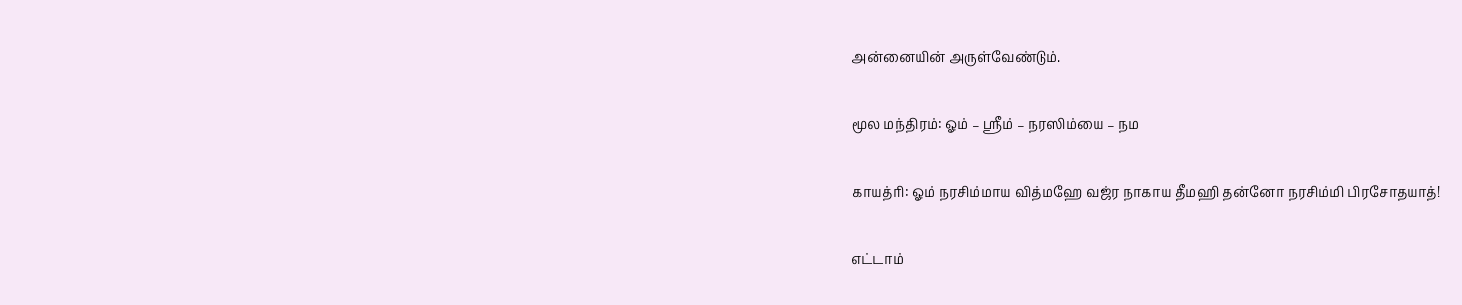அன்னையின் அருள்வேண்டும்.

மூல மந்திரம்: ஓம் – ஸ்ரீம் – நரஸிம்யை – நம

காயத்ரி: ஓம் நரசிம்மாய வித்மஹே வஜ்ர நாகாய தீமஹி தன்னோ நரசிம்மி பிரசோதயாத்!

எட்டாம்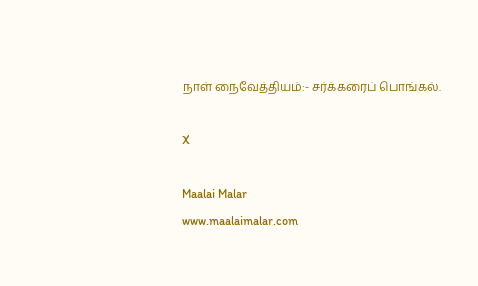நாள் நைவேத்தியம்:- சர்க்கரைப் பொங்கல்.

X

Maalai Malar
www.maalaimalar.com